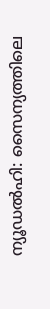ന്യൂഡല്‍ഹി: സൈന്യത്തിലെ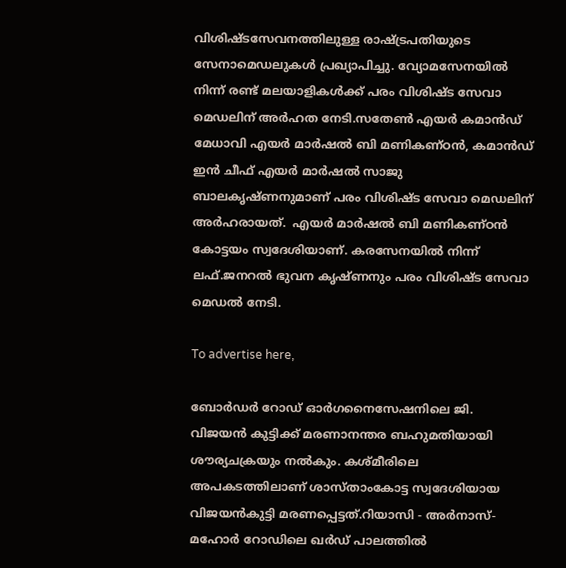വിശിഷ്ടസേവനത്തിലുള്ള രാഷ്ട്രപതിയുടെ സേനാമെഡലുകള്‍ പ്രഖ്യാപിച്ചു. വ്യോമസേനയില്‍ നിന്ന് രണ്ട് മലയാളികള്‍ക്ക് പരം വിശിഷ്ട സേവാ മെഡലിന് അര്‍ഹത നേടി.സതേണ്‍ എയര്‍ കമാന്‍ഡ് മേധാവി എയര്‍ മാര്‍ഷല്‍ ബി മണികണ്ഠന്‍, കമാന്‍ഡ് ഇന്‍ ചീഫ് എയര്‍ മാര്‍ഷല്‍ സാജു ബാലകൃഷ്ണനുമാണ് പരം വിശിഷ്ട സേവാ മെഡലിന് അര്‍ഹരായത്.  എയര്‍ മാര്‍ഷല്‍ ബി മണികണ്ഠന്‍ കോട്ടയം സ്വദേശിയാണ്. കരസേനയില്‍ നിന്ന് ലഫ്.ജനറല്‍ ഭുവന കൃഷ്ണനും പരം വിശിഷ്ട സേവാ മെഡല്‍ നേടി.

To advertise here,

ബോര്‍ഡര്‍ റോഡ് ഓര്‍ഗനൈസേഷനിലെ ജി. വിജയന്‍ കുട്ടിക്ക് മരണാനന്തര ബഹുമതിയായി ശൗര്യചക്രയും നല്‍കും. കശ്മീരിലെ അപകടത്തിലാണ് ശാസ്താംകോട്ട സ്വദേശിയായ വിജയന്‍കുട്ടി മരണപ്പെട്ടത്.റിയാസി - അര്‍നാസ്- മഹോര്‍ റോഡിലെ ഖര്‍ഡ് പാലത്തില്‍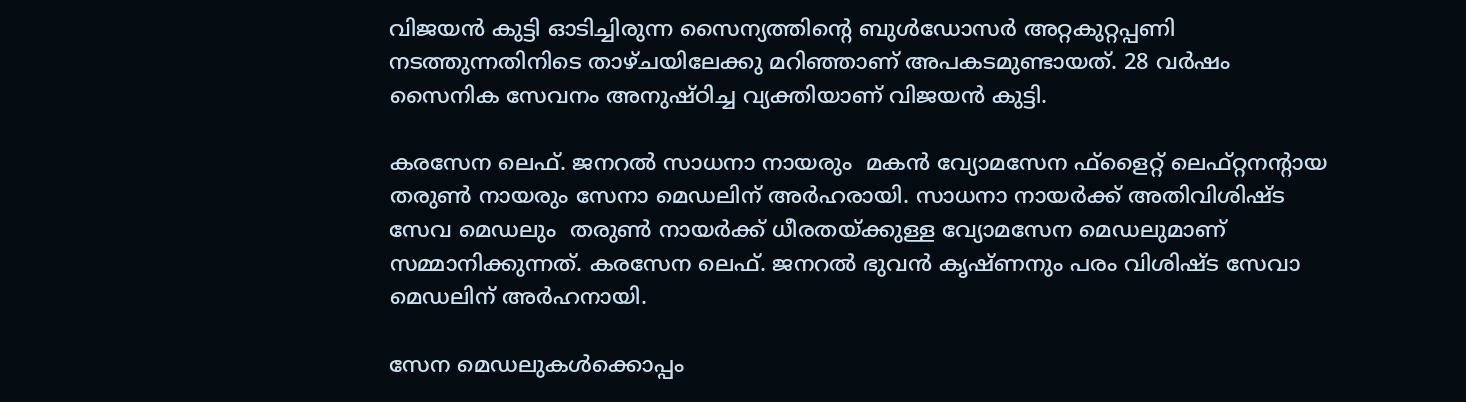വിജയന്‍ കുട്ടി ഓടിച്ചിരുന്ന സൈന്യത്തിന്റെ ബുള്‍ഡോസര്‍ അറ്റകുറ്റപ്പണി നടത്തുന്നതിനിടെ താഴ്ചയിലേക്കു മറിഞ്ഞാണ് അപകടമുണ്ടായത്. 28 വര്‍ഷം സൈനിക സേവനം അനുഷ്ഠിച്ച വ്യക്തിയാണ് വിജയന്‍ കുട്ടി.

കരസേന ലെഫ്. ജനറല്‍ സാധനാ നായരും  മകന്‍ വ്യോമസേന ഫ്ളൈറ്റ് ലെഫ്റ്റനന്റായ തരുണ്‍ നായരും സേനാ മെഡലിന് അര്‍ഹരായി. സാധനാ നായര്‍ക്ക് അതിവിശിഷ്ട സേവ മെഡലും  തരുണ്‍ നായര്‍ക്ക് ധീരതയ്ക്കുള്ള വ്യോമസേന മെഡലുമാണ് സമ്മാനിക്കുന്നത്. കരസേന ലെഫ്. ജനറല്‍ ഭുവന്‍ കൃഷ്ണനും പരം വിശിഷ്ട സേവാ മെഡലിന് അര്‍ഹനായി.

സേന മെഡലുകള്‍ക്കൊപ്പം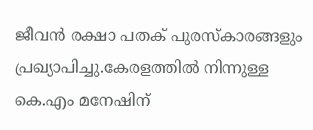ജീവന്‍ രക്ഷാ പതക് പുരസ്‌കാരങ്ങളും പ്രഖ്യാപിച്ചു.കേരളത്തില്‍ നിന്നുള്ള കെ.എം മനേഷിന്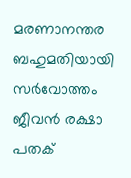മരണാനന്തര ബഹുമതിയായി സര്‍വോത്തം ജീവന്‍ രക്ഷാ പതക്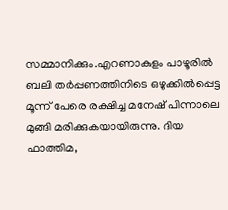സമ്മാനിക്കും.എറണാകുളം പാഴൂരില്‍  ബലി തര്‍പ്പണത്തിനിടെ ഒഴുക്കില്‍പ്പെട്ട മൂന്ന് പേരെ രക്ഷിച്ച മനേഷ് പിന്നാലെ മുങ്ങി മരിക്കുകയായിരുന്നു. ദിയ ഫാത്തിമ,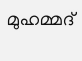മുഹമ്മദ്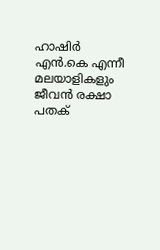ഹാഷിര്‍ എന്‍.കെ എന്നീ മലയാളികളും ജീവന്‍ രക്ഷാ പതക്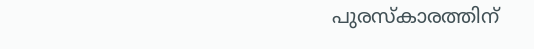പുരസ്‌കാരത്തിന്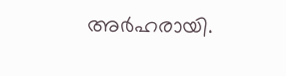അര്‍ഹരായി.